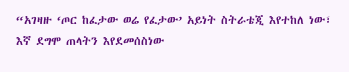“አገዛዙ ‘ጦር ከፈታው ወሬ የፈታው’ አይነት ስትራቴጂ እየተከለ ነው፣ እኛ ደግሞ ጠላትን እየደመሰስነው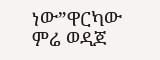ነው”ዋርካው ምሬ ወዳጆ